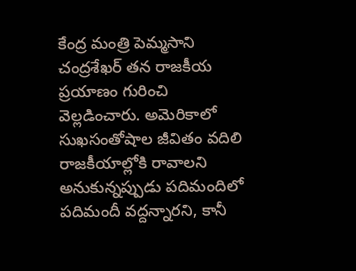కేంద్ర మంత్రి పెమ్మసాని చంద్రశేఖర్ తన రాజకీయ ప్రయాణం గురించి వెల్లడించారు. అమెరికాలో సుఖసంతోషాల జీవితం వదిలి రాజకీయాల్లోకి రావాలని అనుకున్నప్పుడు పదిమందిలో పదిమందీ వద్దన్నారని, కానీ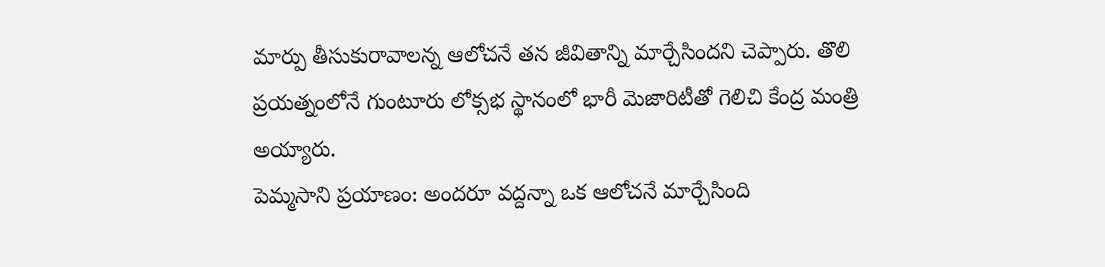మార్పు తీసుకురావాలన్న ఆలోచనే తన జీవితాన్ని మార్చేసిందని చెప్పారు. తొలి ప్రయత్నంలోనే గుంటూరు లోక్సభ స్థానంలో భారీ మెజారిటీతో గెలిచి కేంద్ర మంత్రి అయ్యారు.
పెమ్మసాని ప్రయాణం: అందరూ వద్దన్నా ఒక ఆలోచనే మార్చేసింది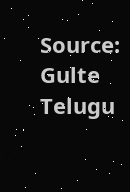Source: Gulte Telugu